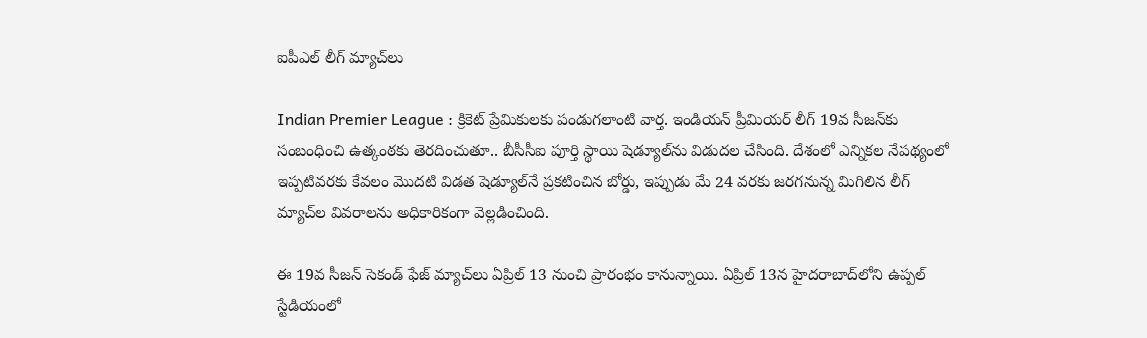ఐపీఎల్ లీగ్ మ్యాచ్‌‌‌‌‌‌‌‌లు

Indian Premier League : క్రికెట్ ప్రేమికులకు పండుగలాంటి వార్త. ఇండియన్ ప్రీమియర్ లీగ్ 19వ సీజన్‌కు సంబంధించి ఉత్కంఠకు తెరదించుతూ.. బీసీసీఐ పూర్తి స్థాయి షెడ్యూల్‌ను విడుదల చేసింది. దేశంలో ఎన్నికల నేపథ్యంలో ఇప్పటివరకు కేవలం మొదటి విడత షెడ్యూల్‌నే ప్రకటించిన బోర్డు, ఇప్పుడు మే 24 వరకు జరగనున్న మిగిలిన లీగ్ మ్యాచ్‌ల వివరాలను అధికారికంగా వెల్లడించింది.

ఈ 19వ సీజన్ సెకండ్ ఫేజ్ మ్యాచ్‌లు ఏప్రిల్ 13 నుంచి ప్రారంభం కానున్నాయి. ఏప్రిల్ 13న హైదరాబాద్‌లోని ఉప్పల్ స్టేడియంలో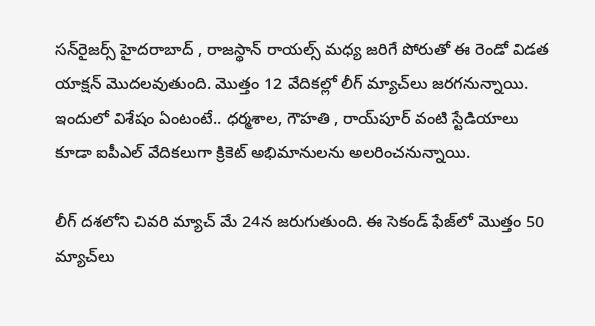సన్‌రైజర్స్ హైదరాబాద్ , రాజస్థాన్ రాయల్స్ మధ్య జరిగే పోరుతో ఈ రెండో విడత యాక్షన్ మొదలవుతుంది. మొత్తం 12 వేదికల్లో లీగ్ మ్యాచ్‌లు జరగనున్నాయి. ఇందులో విశేషం ఏంటంటే.. ధర్మశాల, గౌహతి , రాయ్‌పూర్ వంటి స్టేడియాలు కూడా ఐపీఎల్ వేదికలుగా క్రికెట్ అభిమానులను అలరించనున్నాయి.

లీగ్ దశలోని చివరి మ్యాచ్ మే 24న జరుగుతుంది. ఈ సెకండ్ ఫేజ్‌లో మొత్తం 50 మ్యాచ్‌లు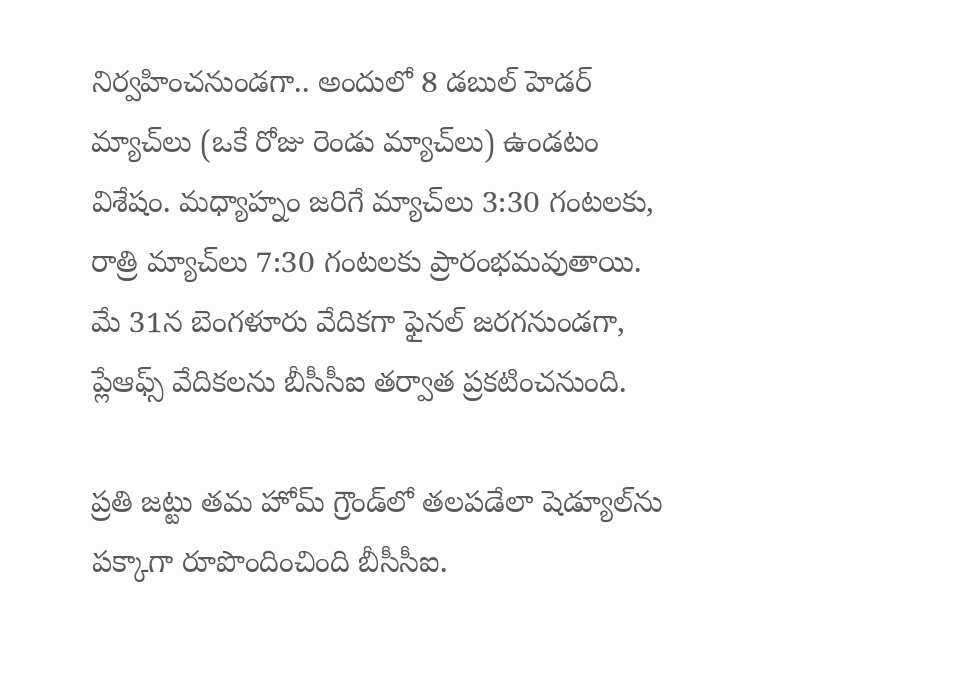నిర్వహించనుండగా.. అందులో 8 డబుల్ హెడర్ మ్యాచ్‌లు (ఒకే రోజు రెండు మ్యాచ్‌లు) ఉండటం విశేషం. మధ్యాహ్నం జరిగే మ్యాచ్‌లు 3:30 గంటలకు, రాత్రి మ్యాచ్‌లు 7:30 గంటలకు ప్రారంభమవుతాయి. మే 31న బెంగళూరు వేదికగా ఫైనల్ జరగనుండగా, ప్లేఆఫ్స్ వేదికలను బీసీసీఐ తర్వాత ప్రకటించనుంది.

ప్రతి జట్టు తమ హోమ్ గ్రౌండ్‌లో తలపడేలా షెడ్యూల్‌ను పక్కాగా రూపొందించింది బీసీసీఐ.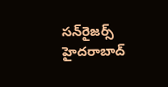సన్‌రైజర్స్ హైదరాబాద్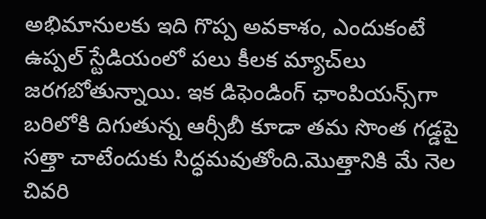అభిమానులకు ఇది గొప్ప అవకాశం, ఎందుకంటే ఉప్పల్ స్టేడియంలో పలు కీలక మ్యాచ్‌లు జరగబోతున్నాయి. ఇక డిఫెండింగ్ ఛాంపియన్స్‌గా బరిలోకి దిగుతున్న ఆర్సీబీ కూడా తమ సొంత గడ్డపై సత్తా చాటేందుకు సిద్ధమవుతోంది.మొత్తానికి మే నెల చివరి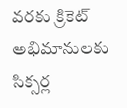వరకు క్రికెట్ అభిమానులకు సిక్సర్ల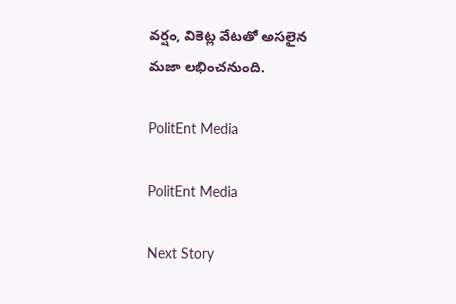వర్షం, వికెట్ల వేటతో అసలైన మజా లభించనుంది.

PolitEnt Media

PolitEnt Media

Next Story